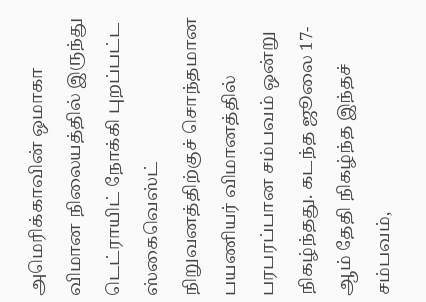அமெரிக்காவின் ஒமாகா விமான நிலையத்தில் இருந்து டெட்ராயிட் நோக்கி புறப்பட்ட ஸ்கைவெஸ்ட் நிறுவனத்திற்குச் சொந்தமான பயணியர் விமானத்தில் பரபரப்பான சம்பவம் ஒன்று நிகழ்ந்தது. கடந்த ஜூலை 17-ஆம் தேதி நிகழ்ந்த இந்தச் சம்பவம்,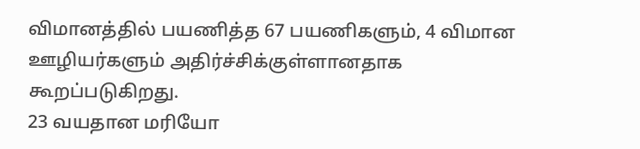விமானத்தில் பயணித்த 67 பயணிகளும், 4 விமான ஊழியர்களும் அதிர்ச்சிக்குள்ளானதாக கூறப்படுகிறது.
23 வயதான மரியோ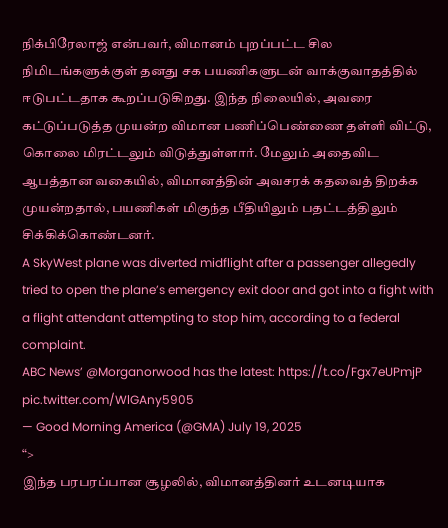நிக்பிரேலாஜ் என்பவர், விமானம் புறப்பட்ட சில நிமிடங்களுக்குள் தனது சக பயணிகளுடன் வாக்குவாதத்தில் ஈடுபட்டதாக கூறப்படுகிறது. இந்த நிலையில், அவரை கட்டுப்படுத்த முயன்ற விமான பணிப்பெண்ணை தள்ளி விட்டு, கொலை மிரட்டலும் விடுத்துள்ளார். மேலும் அதைவிட ஆபத்தான வகையில், விமானத்தின் அவசரக் கதவைத் திறக்க முயன்றதால், பயணிகள் மிகுந்த பீதியிலும் பதட்டத்திலும் சிக்கிக்கொண்டனர்.
A SkyWest plane was diverted midflight after a passenger allegedly tried to open the plane’s emergency exit door and got into a fight with a flight attendant attempting to stop him, according to a federal complaint.
ABC News’ @Morganorwood has the latest: https://t.co/Fgx7eUPmjP pic.twitter.com/WlGAny5905
— Good Morning America (@GMA) July 19, 2025
“>
இந்த பரபரப்பான சூழலில், விமானத்தினர் உடனடியாக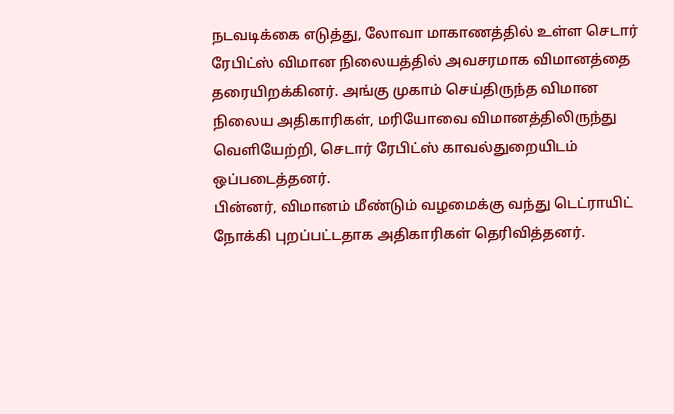நடவடிக்கை எடுத்து, லோவா மாகாணத்தில் உள்ள செடார் ரேபிட்ஸ் விமான நிலையத்தில் அவசரமாக விமானத்தை தரையிறக்கினர். அங்கு முகாம் செய்திருந்த விமான நிலைய அதிகாரிகள், மரியோவை விமானத்திலிருந்து வெளியேற்றி, செடார் ரேபிட்ஸ் காவல்துறையிடம் ஒப்படைத்தனர்.
பின்னர், விமானம் மீண்டும் வழமைக்கு வந்து டெட்ராயிட் நோக்கி புறப்பட்டதாக அதிகாரிகள் தெரிவித்தனர்.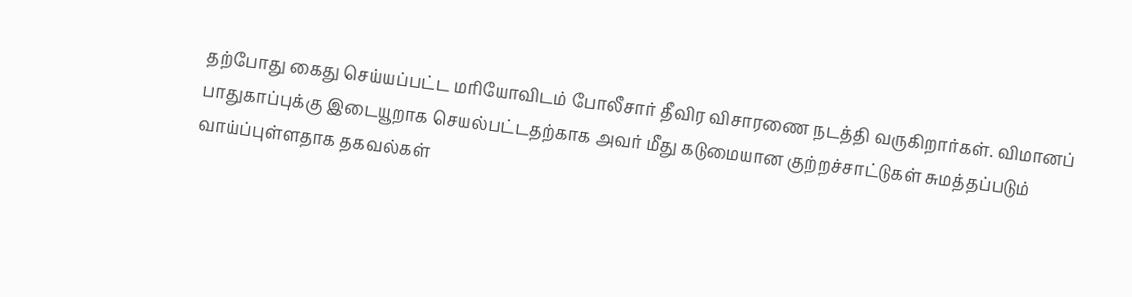தற்போது கைது செய்யப்பட்ட மரியோவிடம் போலீசார் தீவிர விசாரணை நடத்தி வருகிறார்கள். விமானப் பாதுகாப்புக்கு இடையூறாக செயல்பட்டதற்காக அவர் மீது கடுமையான குற்றச்சாட்டுகள் சுமத்தப்படும் வாய்ப்புள்ளதாக தகவல்கள்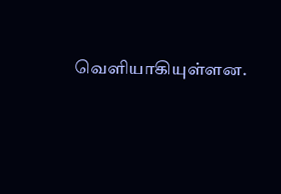வெளியாகியுள்ளன.